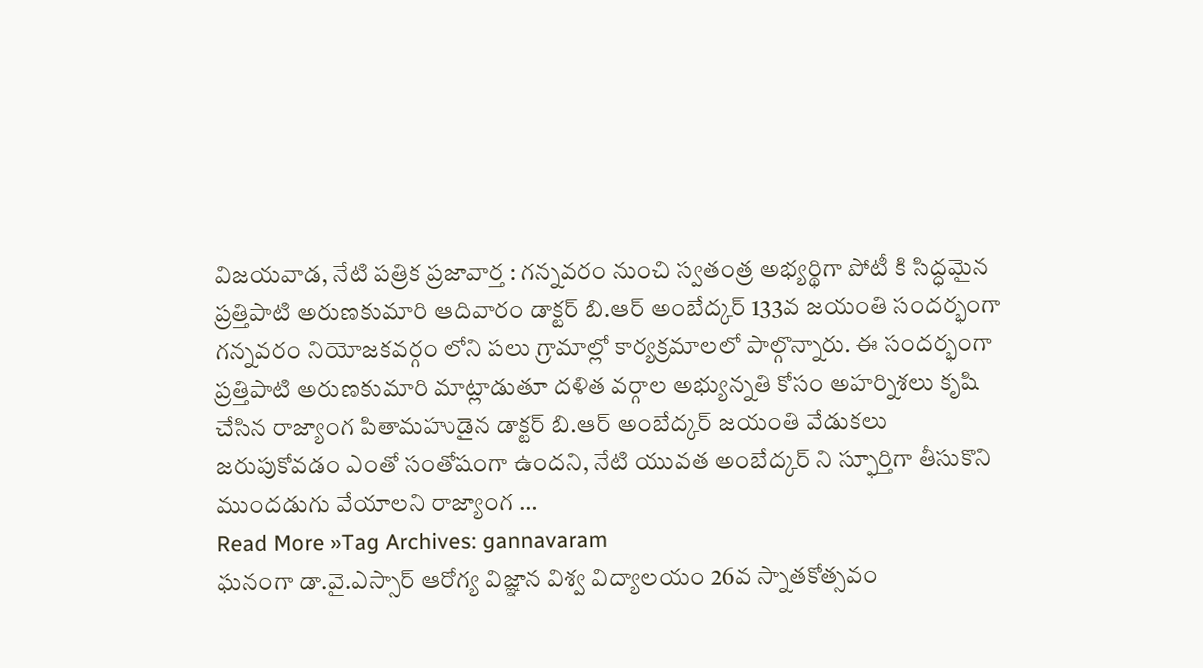విజయవాడ, నేటి పత్రిక ప్రజావార్త : గన్నవరం నుంచి స్వతంత్ర అభ్యర్థిగా పోటీ కి సిద్ధమైన ప్రత్తిపాటి అరుణకుమారి ఆదివారం డాక్టర్ బి.ఆర్ అంబేద్కర్ 133వ జయంతి సందర్భంగా గన్నవరం నియోజకవర్గం లోని పలు గ్రామాల్లో కార్యక్రమాలలో పాల్గొన్నారు. ఈ సందర్భంగా ప్రత్తిపాటి అరుణకుమారి మాట్లాడుతూ దళిత వర్గాల అభ్యున్నతి కోసం అహర్నిశలు కృషి చేసిన రాజ్యాంగ పితామహుడైన డాక్టర్ బి.ఆర్ అంబేద్కర్ జయంతి వేడుకలు జరుపుకోవడం ఎంతో సంతోషంగా ఉందని, నేటి యువత అంబేద్కర్ ని స్ఫూర్తిగా తీసుకొని ముందడుగు వేయాలని రాజ్యాంగ …
Read More »Tag Archives: gannavaram
ఘనంగా డా.వై.ఎస్సార్ ఆరోగ్య విజ్ఞాన విశ్వ విద్యాలయం 26వ స్నాతకోత్సవం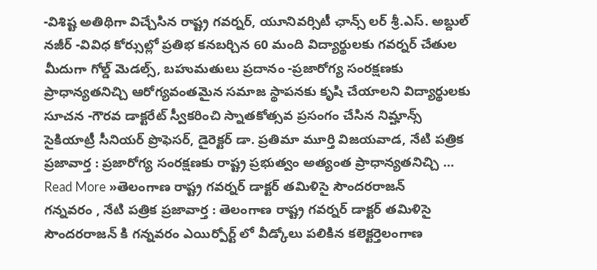-విశిష్ట అతిథిగా విచ్చేసిన రాష్ట్ర గవర్నర్, యూనివర్సిటీ ఛాన్స్ లర్ శ్రీ.ఎస్. అబ్దుల్ నజీర్ -వివిధ కోర్సుల్లో ప్రతిభ కనబర్చిన 60 మంది విద్యార్థులకు గవర్నర్ చేతుల మీదుగా గోల్డ్ మెడల్స్, బహుమతులు ప్రదానం -ప్రజారోగ్య సంరక్షణకు ప్రాధాన్యతనిచ్చి ఆరోగ్యవంతమైన సమాజ స్థాపనకు కృషి చేయాలని విద్యార్థులకు సూచన -గౌరవ డాక్టరేట్ స్వీకరించి స్నాతకోత్సవ ప్రసంగం చేసిన నిమ్హాన్స్ సైకియాట్రీ సీనియర్ ప్రొఫెసర్, డైరెక్టర్ డా. ప్రతిమా మూర్తి విజయవాడ, నేటి పత్రిక ప్రజావార్త : ప్రజారోగ్య సంరక్షణకు రాష్ట్ర ప్రభుత్వం అత్యంత ప్రాధాన్యతనిచ్చి …
Read More »తెలంగాణ రాష్ట్ర గవర్నర్ డాక్టర్ తమిళిసై సౌందరరాజన్
గన్నవరం , నేటి పత్రిక ప్రజావార్త : తెలంగాణ రాష్ట్ర గవర్నర్ డాక్టర్ తమిళిసై సౌందరరాజన్ కి గన్నవరం ఎయిర్పోర్ట్ లో వీడ్కోలు పలికిన కలెక్టర్తెలంగాణ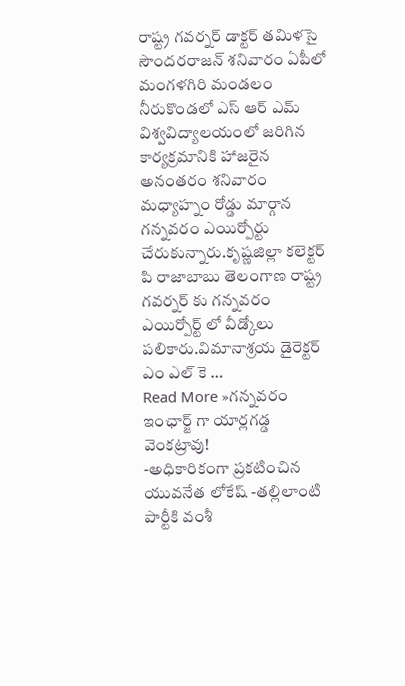రాష్ట్ర గవర్నర్ డాక్టర్ తమిళసై సౌందరరాజన్ శనివారం ఏపీలో మంగళగిరి మండలం నీరుకొండలో ఎస్ ఆర్ ఎమ్ విశ్వవిద్యాలయంలో జరిగిన కార్యక్రమానికి హాజరైన అనంతరం శనివారం మధ్యాహ్నం రోడ్డు మార్గాన గన్నవరం ఎయిర్పోర్టు చేరుకున్నారు.కృష్ణజిల్లా కలెక్టర్ పి రాజాబాబు తెలంగాణ రాష్ట్ర గవర్నర్ కు గన్నవరం ఎయిర్పోర్ట్ లో వీడ్కోలు పలికారు.విమానాశ్రయ డైరెక్టర్ ఎం ఎల్ కె …
Read More »గన్నవరం ఇంఛార్జ్ గా యార్లగడ్డ వెంకట్రావు!
-అధికారికంగా ప్రకటించిన యువనేత లోకేష్ -తల్లిలాంటి పార్టీకి వంశీ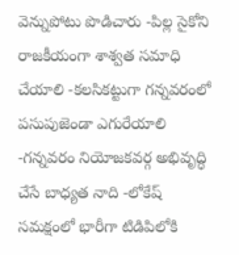వెన్నుపోటు పొడిచారు -పిల్ల సైకోని రాజకీయంగా శాశ్వత సమాధి చేయాలి -కలసికట్టుగా గన్నవరంలో పసుపుజెండా ఎగురేయాలి -గన్నవరం నియోజకవర్గ అభివృద్ధి చేసే బాధ్యత నాది -లోకేష్ సమక్షంలో భారీగా టిడిపిలోకి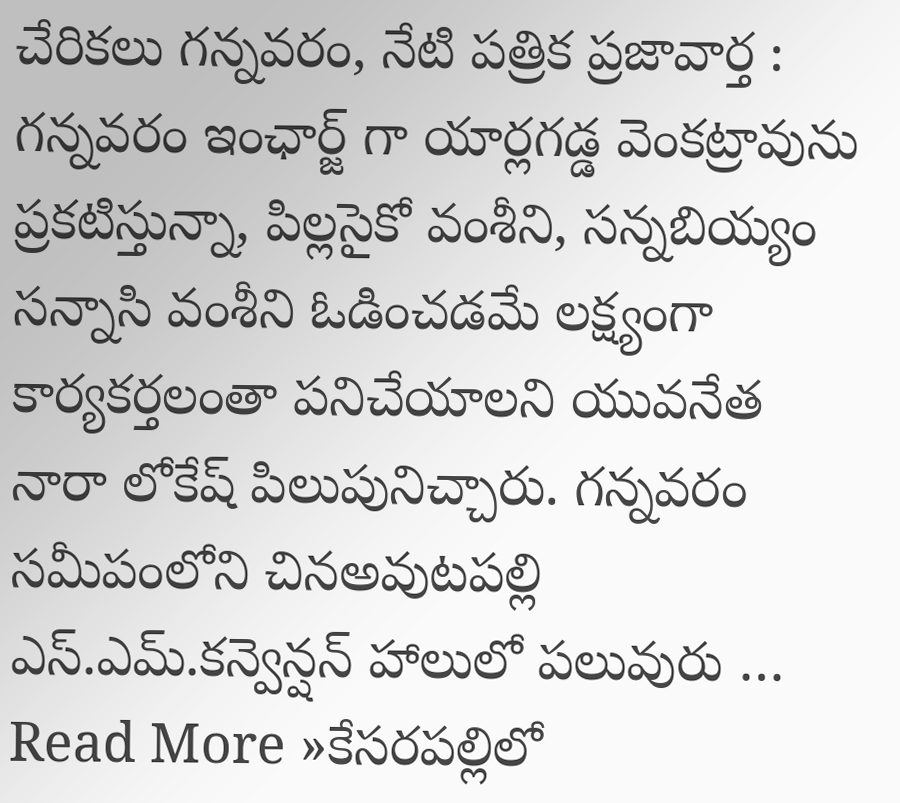చేరికలు గన్నవరం, నేటి పత్రిక ప్రజావార్త : గన్నవరం ఇంఛార్జ్ గా యార్లగడ్డ వెంకట్రావును ప్రకటిస్తున్నా, పిల్లసైకో వంశీని, సన్నబియ్యం సన్నాసి వంశీని ఓడించడమే లక్ష్యంగా కార్యకర్తలంతా పనిచేయాలని యువనేత నారా లోకేష్ పిలుపునిచ్చారు. గన్నవరం సమీపంలోని చినఅవుటపల్లి ఎస్.ఎమ్.కన్వెన్షన్ హాలులో పలువురు …
Read More »కేసరపల్లిలో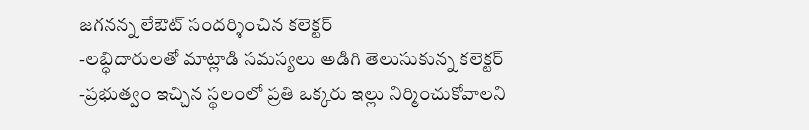జగనన్న లేఔట్ సందర్శించిన కలెక్టర్
-లబ్ధిదారులతో మాట్లాడి సమస్యలు అడిగి తెలుసుకున్న కలెక్టర్ -ప్రభుత్వం ఇచ్చిన స్థలంలో ప్రతి ఒక్కరు ఇల్లు నిర్మించుకోవాలని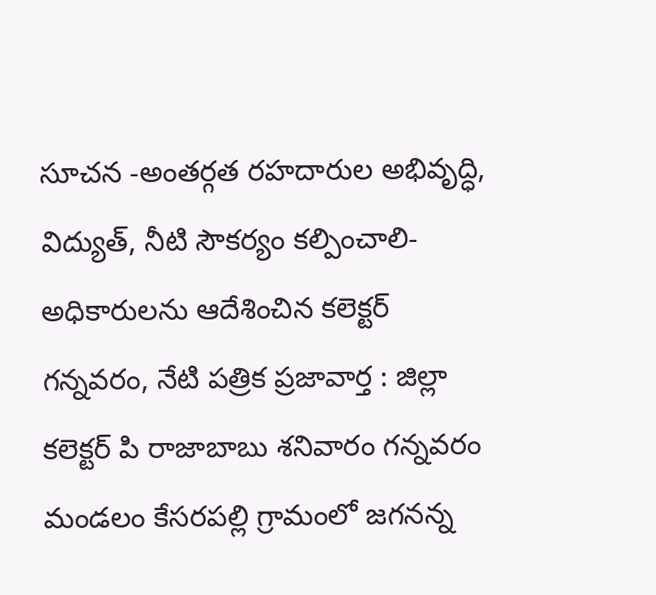సూచన -అంతర్గత రహదారుల అభివృద్ధి, విద్యుత్, నీటి సౌకర్యం కల్పించాలి-అధికారులను ఆదేశించిన కలెక్టర్ గన్నవరం, నేటి పత్రిక ప్రజావార్త : జిల్లా కలెక్టర్ పి రాజాబాబు శనివారం గన్నవరం మండలం కేసరపల్లి గ్రామంలో జగనన్న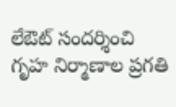లేఔట్ సందర్శించి గృహ నిర్మాణాల ప్రగతి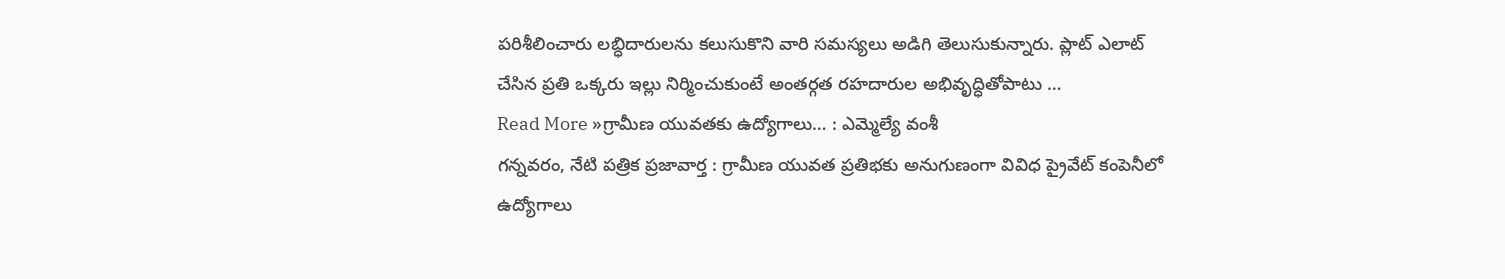పరిశీలించారు లబ్ధిదారులను కలుసుకొని వారి సమస్యలు అడిగి తెలుసుకున్నారు. ప్లాట్ ఎలాట్ చేసిన ప్రతి ఒక్కరు ఇల్లు నిర్మించుకుంటే అంతర్గత రహదారుల అభివృద్ధితోపాటు …
Read More »గ్రామీణ యువతకు ఉద్యోగాలు… : ఎమ్మెల్యే వంశీ
గన్నవరం, నేటి పత్రిక ప్రజావార్త : గ్రామీణ యువత ప్రతిభకు అనుగుణంగా వివిధ ప్రైవేట్ కంపెనీలో ఉద్యోగాలు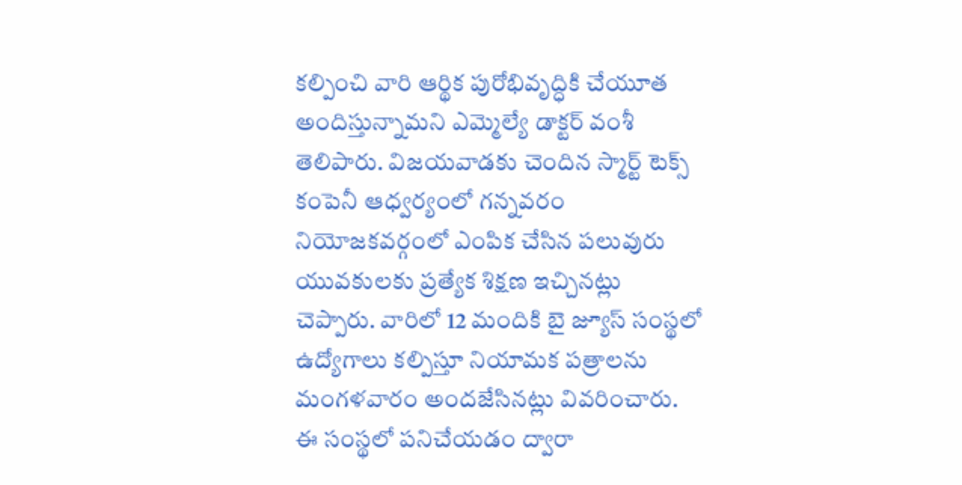కల్పించి వారి ఆర్థిక పురోభివృద్ధికి చేయూత అందిస్తున్నామని ఎమ్మెల్యే డాక్టర్ వంశీ తెలిపారు. విజయవాడకు చెందిన స్మార్ట్ టెక్స్ కంపెనీ ఆధ్వర్యంలో గన్నవరం నియోజకవర్గంలో ఎంపిక చేసిన పలువురు యువకులకు ప్రత్యేక శిక్షణ ఇచ్చినట్లు చెప్పారు. వారిలో 12 మందికి బై జ్యూస్ సంస్థలో ఉద్యోగాలు కల్పిస్తూ నియామక పత్రాలను మంగళవారం అందజేసినట్లు వివరించారు. ఈ సంస్థలో పనిచేయడం ద్వారా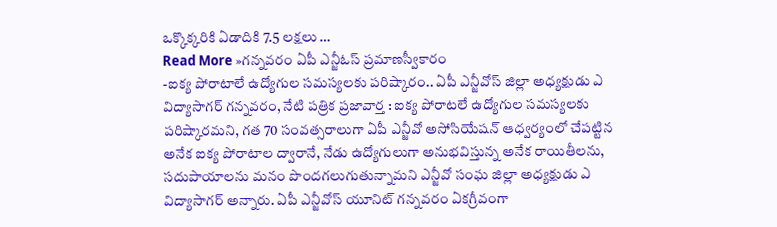ఒక్కొక్కరికి ఏడాదికి 7.5 లక్షలు …
Read More »గన్నవరం ఏపీ ఎన్జీఓస్ ప్రమాణస్వీకారం
-ఐక్య పోరాటాలే ఉద్యోగుల సమస్యలకు పరిష్కారం.. ఏపీ ఎన్జీవోస్ జిల్లా అధ్యక్షుడు ఎ విద్యాసాగర్ గన్నవరం, నేటి పత్రిక ప్రజావార్త : ఐక్య పోరాటలే ఉద్యోగుల సమస్యలకు పరిష్కారమని, గత 70 సంవత్సరాలుగా ఏపీ ఎన్జీవో అసోసియేషన్ ఆధ్వర్యంలో చేపట్టిన అనేక ఐక్య పోరాటాల ద్వారానే, నేడు ఉద్యోగులుగా అనుభవిస్తున్న అనేక రాయితీలను, సదుపాయాలను మనం పొందగలుగుతున్నామని ఎన్జీవో సంఘ జిల్లా అధ్యక్షుడు ఎ విద్యాసాగర్ అన్నారు. ఏపీ ఎన్జీవోస్ యూనిట్ గన్నవరం ఏకగ్రీవంగా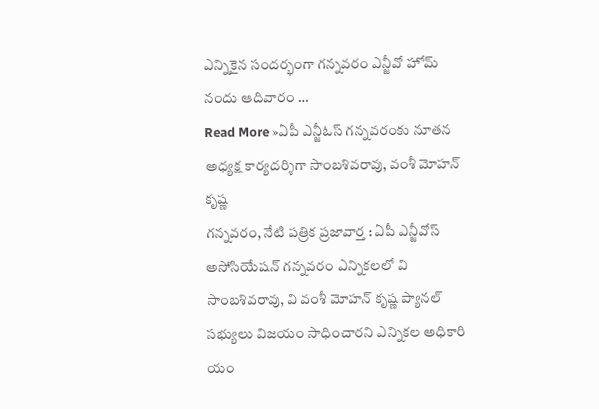ఎన్నికైన సందర్భంగా గన్నవరం ఎన్జీవో హోమ్ నందు ఆదివారం …
Read More »ఏపీ ఎన్జీఓస్ గన్నవరంకు నూతన అధ్యక్ష కార్యదర్శిగా సాంబశివరావు, వంశీ మోహన్ కృష్ణ
గన్నవరం, నేటి పత్రిక ప్రజావార్త : ఏపీ ఎన్జీవోస్ అసోసియేషన్ గన్నవరం ఎన్నికలలో వి సాంబశివరావు, వి వంశీ మోహన్ కృష్ణ ప్యానల్ సభ్యులు విజయం సాధించారని ఎన్నికల అధికారి యం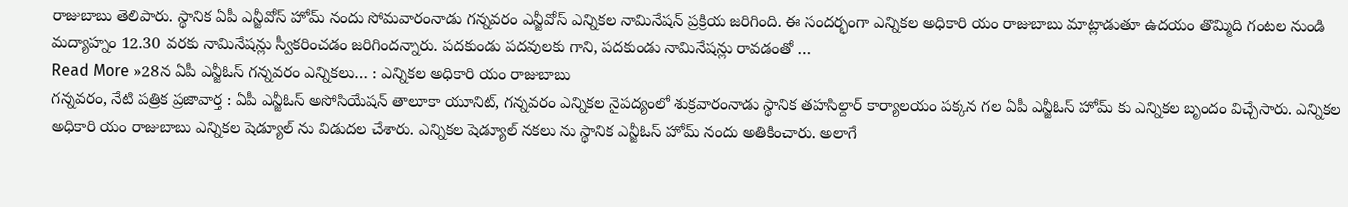రాజుబాబు తెలిపారు. స్థానిక ఏపీ ఎన్జీవోస్ హోమ్ నందు సోమవారంనాడు గన్నవరం ఎన్జీవోస్ ఎన్నికల నామినేషన్ ప్రక్రియ జరిగింది. ఈ సందర్భంగా ఎన్నికల అధికారి యం రాజుబాబు మాట్లాడుతూ ఉదయం తొమ్మిది గంటల నుండి మద్యాహ్నం 12.30 వరకు నామినేషన్లు స్వీకరించడం జరిగిందన్నారు. పదకుండు పదవులకు గాని, పదకుండు నామినేషన్లు రావడంతో …
Read More »28న ఏపీ ఎన్జీఓస్ గన్నవరం ఎన్నికలు… : ఎన్నికల అధికారి యం రాజుబాబు
గన్నవరం, నేటి పత్రిక ప్రజావార్త : ఏపీ ఎన్జీఓస్ అసోసియేషన్ తాలూకా యూనిట్, గన్నవరం ఎన్నికల నైపద్యంలో శుక్రవారంనాడు స్థానిక తహసిల్దార్ కార్యాలయం పక్కన గల ఏపీ ఎన్జీఓస్ హోమ్ కు ఎన్నికల బృందం విచ్చేసారు. ఎన్నికల అధికారి యం రాజుబాబు ఎన్నికల షెడ్యూల్ ను విడుదల చేశారు. ఎన్నికల షెడ్యూల్ నకలు ను స్థానిక ఎన్జీఓస్ హోమ్ నందు అతికించారు. అలాగే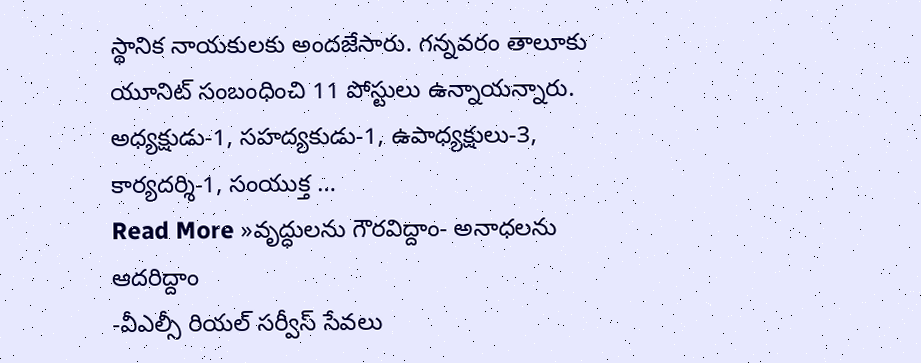స్థానిక నాయకులకు అందజేసారు. గన్నవరం తాలూకు యూనిట్ సంబంధించి 11 పోస్టులు ఉన్నాయన్నారు. అధ్యక్షుడు-1, సహద్యకుడు-1, ఉపాధ్యక్షులు-3, కార్యదర్శి-1, సంయుక్త …
Read More »వృద్ధులను గౌరవిద్దాం- అనాధలను ఆదరిద్దాం
-వీఎల్సీ రియల్ సర్వీస్ సేవలు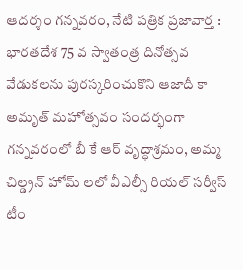ఆదర్శం గన్నవరం, నేటి పత్రిక ప్రజావార్త : భారతదేశ 75 వ స్వాతంత్ర దినోత్సవ వేడుకలను పురస్కరించుకొని ఆజాదీ కా అమృత్ మహోత్సవం సందర్భంగా గన్నవరంలో బీ కే ఆర్ వృద్ధాశ్రమం, అమ్మ చిల్డ్రన్ హోమ్ లలో వీఎల్సీ రియల్ సర్వీస్ టీం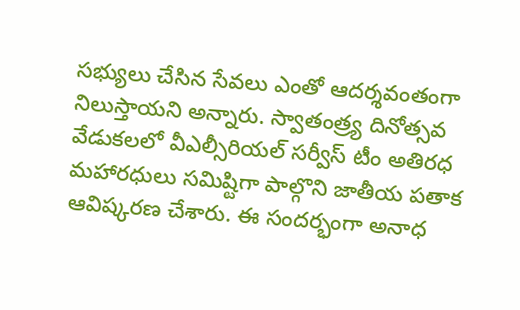సభ్యులు చేసిన సేవలు ఎంతో ఆదర్శవంతంగా నిలుస్తాయని అన్నారు. స్వాతంత్ర్య దినోత్సవ వేడుకలలో వీఎల్సీరియల్ సర్వీస్ టీం అతిరధ మహారధులు సమిష్టిగా పాల్గొని జాతీయ పతాక ఆవిష్కరణ చేశారు. ఈ సందర్భంగా అనాధ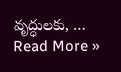వృద్ధులకు, …
Read More »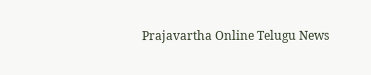Prajavartha Online Telugu News